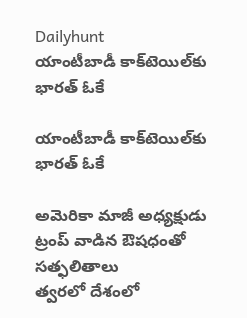Dailyhunt
యాంటీబాడీ కాక్‌టెయిల్‌కు భారత్ ఓకే

యాంటీబాడీ కాక్‌టెయిల్‌కు భారత్ ఓకే

అమెరికా మాజీ అధ్యక్షుడు ట్రంప్ వాడిన ఔషధంతో సత్ఫలితాలు
త్వరలో దేశంలో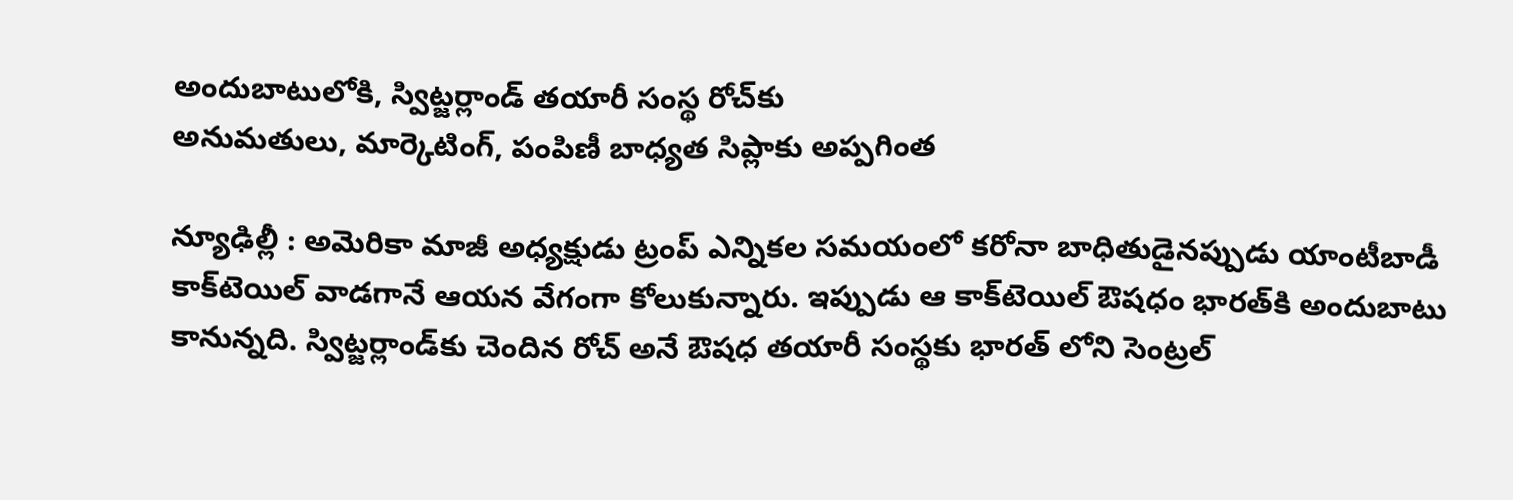అందుబాటులోకి, స్విట్జర్లాండ్ తయారీ సంస్థ రోచ్‌కు
అనుమతులు, మార్కెటింగ్, పంపిణీ బాధ్యత సిప్లాకు అప్పగింత

న్యూఢిల్లీ : అమెరికా మాజీ అధ్యక్షుడు ట్రంప్ ఎన్నికల సమయంలో కరోనా బాధితుడైనప్పుడు యాంటీబాడీ కాక్‌టెయిల్ వాడగానే ఆయన వేగంగా కోలుకున్నారు. ఇప్పుడు ఆ కాక్‌టెయిల్ ఔషధం భారత్‌కి అందుబాటు కానున్నది. స్విట్జర్లాండ్‌కు చెందిన రోచ్ అనే ఔషధ తయారీ సంస్థకు భారత్ లోని సెంట్రల్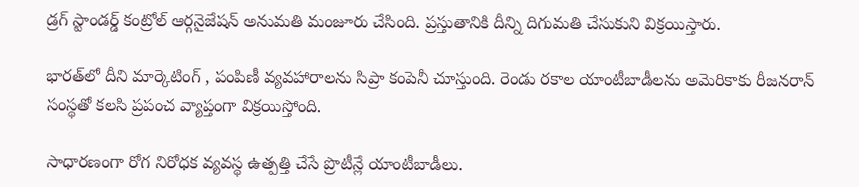డ్రగ్ స్టాండర్డ్ కంట్రోల్ ఆర్గనైజేషన్ అనుమతి మంజూరు చేసింది. ప్రస్తుతానికి దీన్ని దిగుమతి చేసుకుని విక్రయిస్తారు.

భారత్‌లో దీని మార్కెటింగ్ , పంపిణీ వ్యవహారాలను సిప్రా కంపెనీ చూస్తుంది. రెండు రకాల యాంటీబాడీలను అమెరికాకు రీజనరాన్ సంస్థతో కలసి ప్రపంచ వ్యాప్తంగా విక్రయిస్తోంది.

సాధారణంగా రోగ నిరోధక వ్యవస్థ ఉత్పత్తి చేసే ప్రొటీన్లే యాంటీబాడీలు.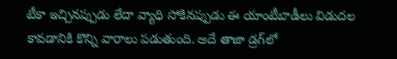టీకా ఇచ్చినప్పుడు లేదా వ్యాధి సోకినప్పుడు ఈ యాంటీబాడీలు విడుదల కావడానికి కొన్ని వారాలు పడుతుంది. అదే తాజా డ్రగ్‌లో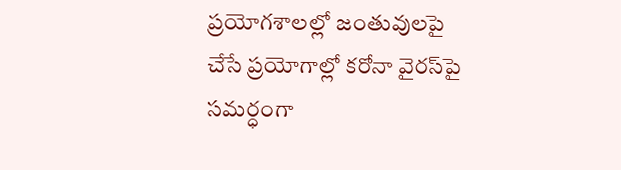ప్రయోగశాలల్లో జంతువులపై చేసే ప్రయోగాల్లో కరోనా వైరస్‌పై సమర్ధంగా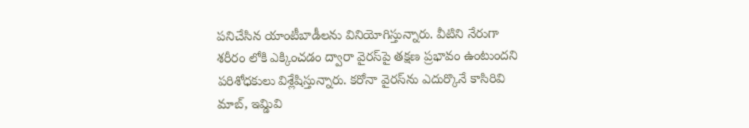పనిచేసిన యాంటీబాడీలను వినియోగిస్తున్నారు. వీటిని నేరుగా శరీరం లోకి ఎక్కించడం ద్వారా వైరస్‌పై తక్షణ ప్రభావం ఉంటుందని పరిశోధకులు విశ్లేషిస్తున్నారు. కరోనా వైరస్‌ను ఎదుర్కొనే కాసిరివి మాబ్, ఇమ్డివి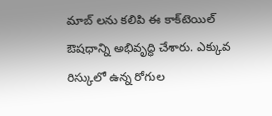మాబ్ లను కలిపి ఈ కాక్‌టెయిల్ ఔషధాన్ని అభివృద్ధి చేశారు. ఎక్కువ రిస్కులో ఉన్న రోగుల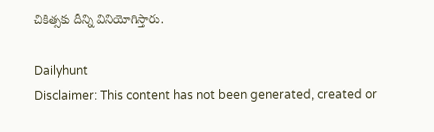చికిత్సకు దీన్ని వినియోగిస్తారు.

Dailyhunt
Disclaimer: This content has not been generated, created or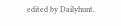edited by Dailyhunt.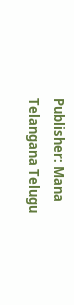Publisher: Mana Telangana Telugu